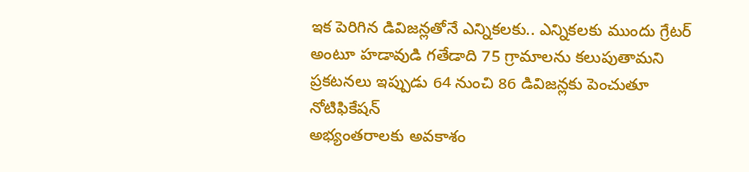ఇక పెరిగిన డివిజన్లతోనే ఎన్నికలకు.. ఎన్నికలకు ముందు గ్రేటర్ అంటూ హడావుడి గతేడాది 75 గ్రామాలను కలుపుతామని ప్రకటనలు ఇప్పుడు 64 నుంచి 86 డివిజన్లకు పెంచుతూ నోటిఫికేషన్
అభ్యంతరాలకు అవకాశం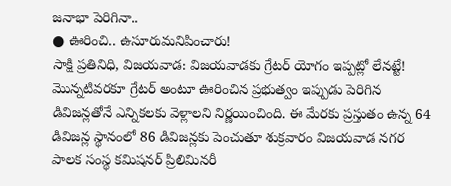జనాభా పెరిగినా..
● ఊరించి.. ఉసూరుమనిపించారు!
సాక్షి ప్రతినిధి, విజయవాడ: విజయవాడకు గ్రేటర్ యోగం ఇప్పట్లో లేనట్టే! మొన్నటివరకూ గ్రేటర్ అంటూ ఊరించిన ప్రభుత్వం ఇప్పుడు పెరిగిన డివిజన్లతోనే ఎన్నికలకు వెళ్లాలని నిర్ణయించింది. ఈ మేరకు ప్రస్తుతం ఉన్న 64 డివిజన్ల స్థానంలో 86 డివిజన్లకు పెంచుతూ శుక్రవారం విజయవాడ నగర పాలక సంస్థ కమిషనర్ ప్రిలిమినరీ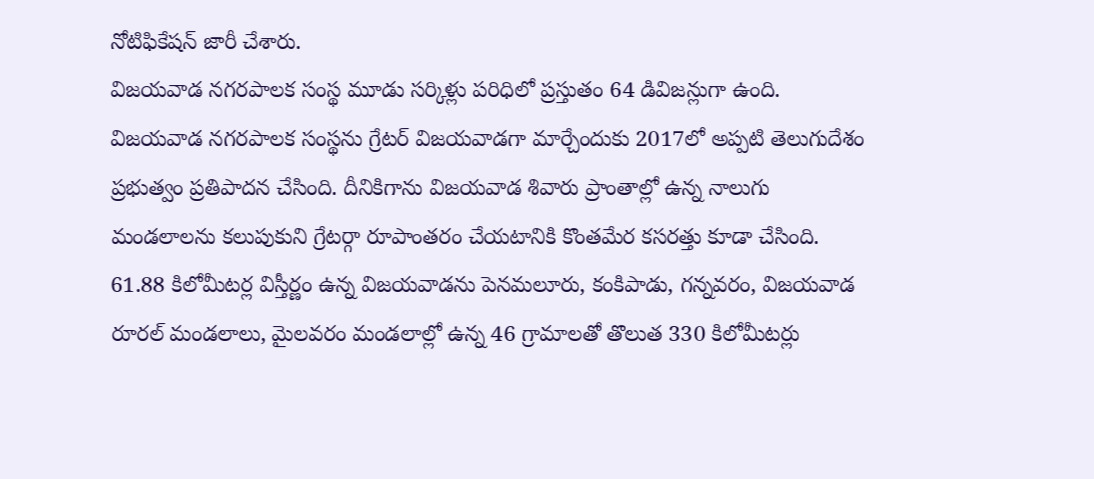నోటిఫికేషన్ జారీ చేశారు.
విజయవాడ నగరపాలక సంస్థ మూడు సర్కిళ్లు పరిధిలో ప్రస్తుతం 64 డివిజన్లుగా ఉంది. విజయవాడ నగరపాలక సంస్థను గ్రేటర్ విజయవాడగా మార్చేందుకు 2017లో అప్పటి తెలుగుదేశం ప్రభుత్వం ప్రతిపాదన చేసింది. దీనికిగాను విజయవాడ శివారు ప్రాంతాల్లో ఉన్న నాలుగు మండలాలను కలుపుకుని గ్రేటర్గా రూపాంతరం చేయటానికి కొంతమేర కసరత్తు కూడా చేసింది. 61.88 కిలోమీటర్ల విస్తీర్ణం ఉన్న విజయవాడను పెనమలూరు, కంకిపాడు, గన్నవరం, విజయవాడ రూరల్ మండలాలు, మైలవరం మండలాల్లో ఉన్న 46 గ్రామాలతో తొలుత 330 కిలోమీటర్లు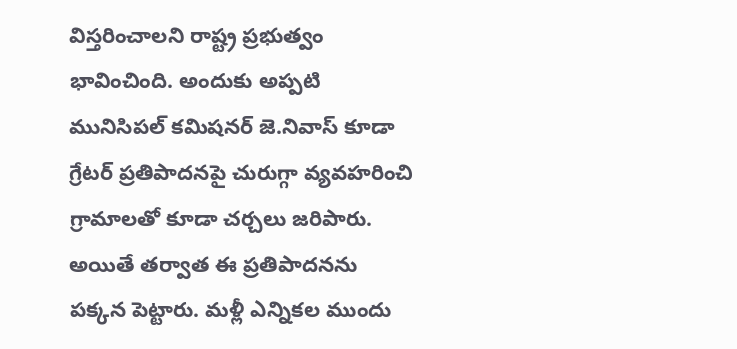విస్తరించాలని రాష్ట్ర ప్రభుత్వం భావించింది. అందుకు అప్పటి మునిసిపల్ కమిషనర్ జె.నివాస్ కూడా గ్రేటర్ ప్రతిపాదనపై చురుగ్గా వ్యవహరించి గ్రామాలతో కూడా చర్చలు జరిపారు. అయితే తర్వాత ఈ ప్రతిపాదనను పక్కన పెట్టారు. మళ్లీ ఎన్నికల ముందు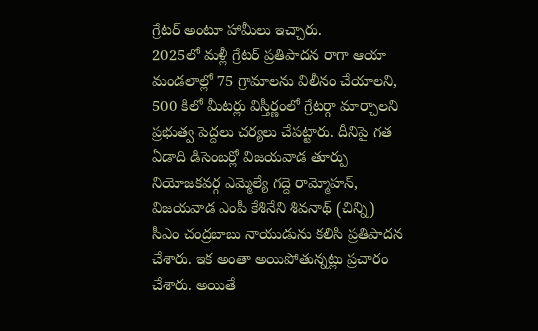గ్రేటర్ అంటూ హామీలు ఇచ్చారు.
2025లో మళ్లీ గ్రేటర్ ప్రతిపాదన రాగా ఆయా మండలాల్లో 75 గ్రామాలను విలీనం చేయాలని, 500 కిలో మీటర్లు విస్తీర్ణంలో గ్రేటర్గా మార్చాలని ప్రభుత్వ పెద్దలు చర్యలు చేపట్టారు. దీనిపై గత ఏడాది డిసెంబర్లో విజయవాడ తూర్పు నియోజకవర్గ ఎమ్మెల్యే గద్దె రామ్మోహన్, విజయవాడ ఎంపీ కేశినేని శివనాథ్ (చిన్ని) సీఎం చంద్రబాబు నాయుడును కలిసి ప్రతిపాదన చేశారు. ఇక అంతా అయిపోతున్నట్లు ప్రచారం చేశారు. అయితే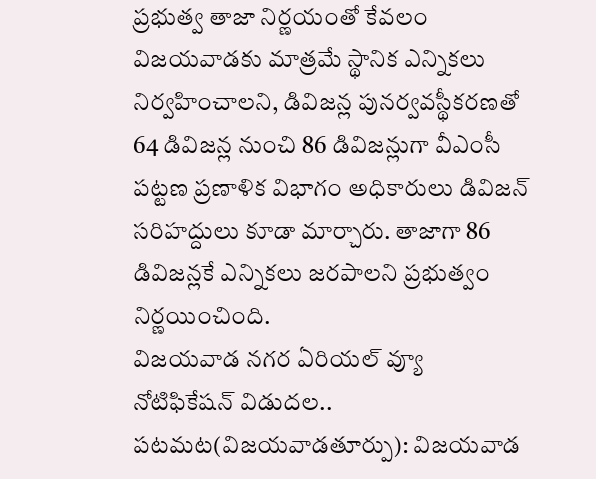ప్రభుత్వ తాజా నిర్ణయంతో కేవలం విజయవాడకు మాత్రమే స్థానిక ఎన్నికలు నిర్వహించాలని, డివిజన్ల పునర్వవస్థీకరణతో 64 డివిజన్ల నుంచి 86 డివిజన్లుగా వీఎంసీ పట్టణ ప్రణాళిక విభాగం అధికారులు డివిజన్ సరిహద్దులు కూడా మార్చారు. తాజాగా 86 డివిజన్లకే ఎన్నికలు జరపాలని ప్రభుత్వం నిర్ణయించింది.
విజయవాడ నగర ఏరియల్ వ్యూ
నోటిఫికేషన్ విడుదల..
పటమట(విజయవాడతూర్పు): విజయవాడ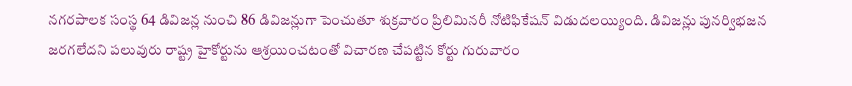నగరపాలక సంస్థ 64 డివిజన్ల నుంచి 86 డివిజన్లుగా పెంచుతూ శుక్రవారం ప్రిలిమినరీ నోటిఫికేషన్ విడుదలయ్యింది. డివిజన్లు పునర్విభజన జరగలేదని పలువురు రాష్ట్ర హైకోర్టును ఆశ్రయించటంతో విచారణ చేపట్టిన కోర్టు గురువారం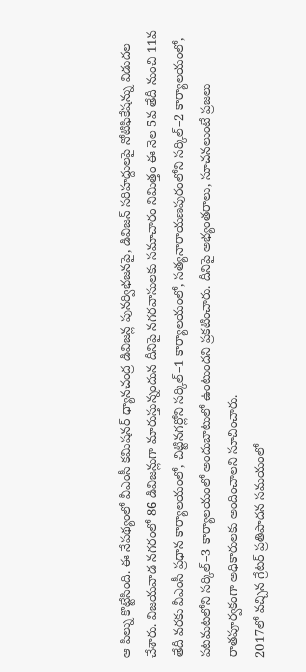ఆ పిల్ను కొట్టేసింది. ఈ నేపథ్యంలో వీఎంసీ కమిషనర్ ధ్యానచంద్ర డివిజన్ల పునర్విభజనపై, డివిజన్ సరిహద్దులపై నోటిఫికేషన్ను విడుదల చేశారు. విజయవాడ నగరంలో 86 డివిజన్లుగా మారుస్తున్నందున దీనిపై నగరవాసులకు సమాచారం నిమిత్తం ఈ నెల 5వ తేదీ నుంచి 11వ తేదీ వరకు వీఎంసీ ప్రధాన కార్యాలయంలో, చిట్టినగర్లోని సర్కిల్–1 కార్యాలయంలో, సత్యనారాయణపురంలోని సర్కిల్–2 కార్యాలయంలో, పటమటలోని సర్కిల్–3 కార్యాలయంలో అందుబాటులో ఉంటుందని ప్రకటించారు. దీనిపై అభ్యంతరాలు, సూచనలుంటే ప్రజలు రాతపూర్వకంగా అధికారులకు అందించాలని సూచించారు.
2017లో వచ్చిన గ్రేటర్ ప్రతిపాదన సమయంలో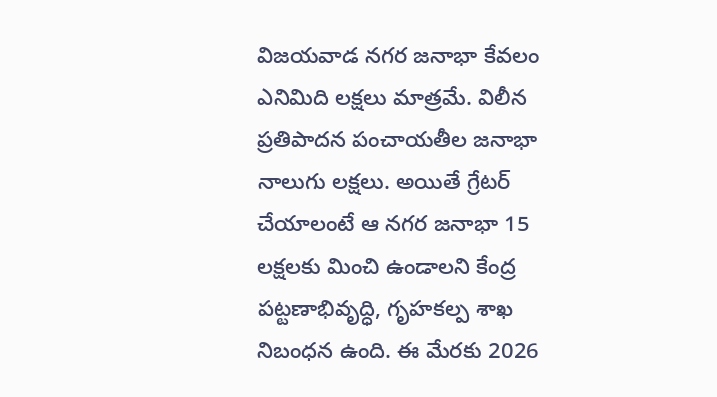విజయవాడ నగర జనాభా కేవలం ఎనిమిది లక్షలు మాత్రమే. విలీన ప్రతిపాదన పంచాయతీల జనాభా నాలుగు లక్షలు. అయితే గ్రేటర్ చేయాలంటే ఆ నగర జనాభా 15 లక్షలకు మించి ఉండాలని కేంద్ర పట్టణాభివృద్ధి, గృహకల్ప శాఖ నిబంధన ఉంది. ఈ మేరకు 2026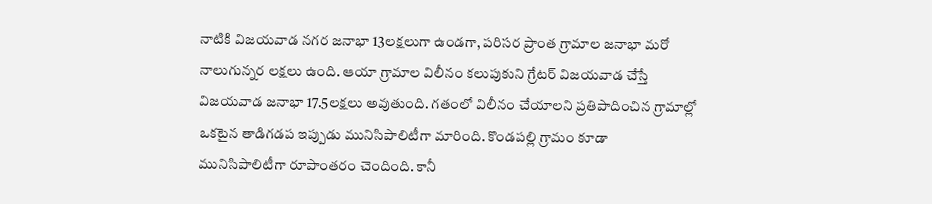నాటికి విజయవాడ నగర జనాభా 13లక్షలుగా ఉండగా, పరిసర ప్రాంత గ్రామాల జనాభా మరో నాలుగున్నర లక్షలు ఉంది. ఆయా గ్రామాల విలీనం కలుపుకుని గ్రేటర్ విజయవాడ చేస్తే విజయవాడ జనాభా 17.5లక్షలు అవుతుంది. గతంలో విలీనం చేయాలని ప్రతిపాదించిన గ్రామాల్లో ఒకటైన తాడిగడప ఇప్పుడు మునిసిపాలిటీగా మారింది. కొండపల్లి గ్రామం కూడా మునిసిపాలిటీగా రూపాంతరం చెందింది. కానీ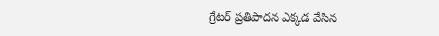గ్రేటర్ ప్రతిపాదన ఎక్కడ వేసిన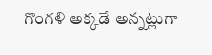గొంగళి అక్కడే అన్నట్లుగా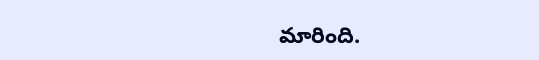మారింది.